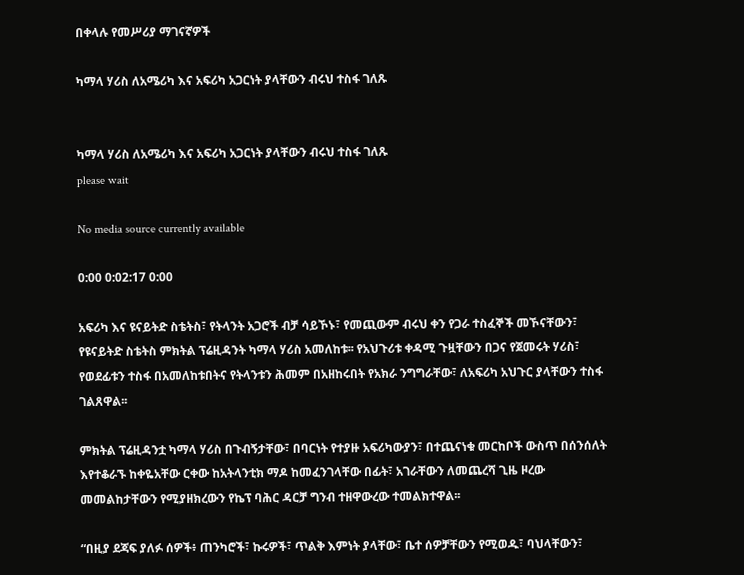በቀላሉ የመሥሪያ ማገናኛዎች

ካማላ ሃሪስ ለአሜሪካ እና አፍሪካ አጋርነት ያላቸውን ብሩህ ተስፋ ገለጹ


ካማላ ሃሪስ ለአሜሪካ እና አፍሪካ አጋርነት ያላቸውን ብሩህ ተስፋ ገለጹ
please wait

No media source currently available

0:00 0:02:17 0:00

አፍሪካ እና ዩናይትድ ስቴትስ፣ የትላንት አጋሮች ብቻ ሳይኾኑ፣ የመጪውም ብሩህ ቀን የጋራ ተስፈኞች መኾናቸውን፣ የዩናይትድ ስቴትስ ምክትል ፕሬዚዳንት ካማላ ሃሪስ አመለከቱ፡፡ የአህጉሪቱ ቀዳሚ ጉዟቸውን በጋና የጀመሩት ሃሪስ፣ የወደፊቱን ተስፋ በአመለከቱበትና የትላንቱን ሕመም በአዘከሩበት የአክራ ንግግራቸው፣ ለአፍሪካ አህጉር ያላቸውን ተስፋ ገልጸዋል፡፡

ምክትል ፕሬዚዳንቷ ካማላ ሃሪስ በጉብኝታቸው፣ በባርነት የተያዙ አፍሪካውያን፣ በተጨናነቁ መርከቦች ውስጥ በሰንሰለት እየተቆራኙ ከቀዬአቸው ርቀው ከአትላንቲክ ማዶ ከመፈንገላቸው በፊት፣ አገራቸውን ለመጨረሻ ጊዜ ዞረው መመልከታቸውን የሚያዘክረውን የኬፕ ባሕር ዳርቻ ግንብ ተዘዋውረው ተመልክተዋል፡፡

“በዚያ ደጃፍ ያለፉ ሰዎች፥ ጠንካሮች፣ ኩሩዎች፣ ጥልቅ እምነት ያላቸው፣ ቤተ ሰዎቻቸውን የሚወዱ፣ ባህላቸውን፣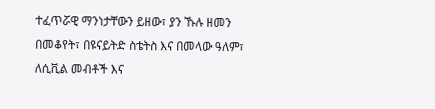ተፈጥሯዊ ማንነታቸውን ይዘው፣ ያን ኹሉ ዘመን በመቆየት፣ በዩናይትድ ስቴትስ እና በመላው ዓለም፣ ለሲቪል መብቶች እና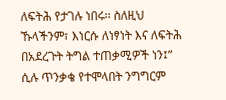ለፍትሕ የታገሉ ነበሩ፡፡ ስለዚህ ኹላችንም፣ እነርሱ ለነፃነት እና ለፍትሕ በአደረጉት ትግል ተጠቃሚዎች ነን፤” ሲሉ ጥንቃቄ የተሞላበት ንግግርም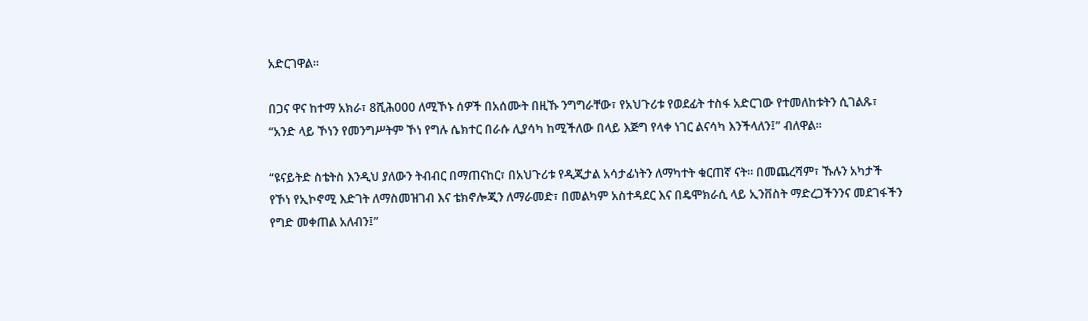አድርገዋል።

በጋና ዋና ከተማ አክራ፣ 8ሺሕ000 ለሚኾኑ ሰዎች በአሰሙት በዚኹ ንግግራቸው፣ የአህጉሪቱ የወደፊት ተስፋ አድርገው የተመለከቱትን ሲገልጹ፣ “አንድ ላይ ኾነን የመንግሥትም ኾነ የግሉ ሴክተር በራሱ ሊያሳካ ከሚችለው በላይ እጅግ የላቀ ነገር ልናሳካ እንችላለን፤” ብለዋል፡፡

“ዩናይትድ ስቴትስ እንዲህ ያለውን ትብብር በማጠናከር፣ በአህጉሪቱ የዲጂታል አሳታፊነትን ለማካተት ቁርጠኛ ናት፡፡ በመጨረሻም፣ ኹሉን አካታች የኾነ የኢኮኖሚ እድገት ለማስመዝገብ እና ቴክኖሎጂን ለማራመድ፣ በመልካም አስተዳደር እና በዴሞክራሲ ላይ ኢንቨስት ማድረጋችንንና መደገፋችን የግድ መቀጠል አለብን፤”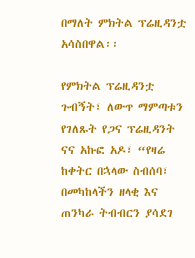በማለት ምክትል ፕሬዚዳንቷ አሳስበዋል፡፡

የምክትል ፕሬዚዳንቷ ጉብኝት፣ ለውጥ ማምጣቱን የገለጹት የጋና ፕሬዚዳንት ናና አኩፎ አዶ፣ “የዛሬ ከቀትር በኋላው ስብሰባ፣ በመካከላችን ዘላቂ እና ጠንካራ ትብብርን ያሳደገ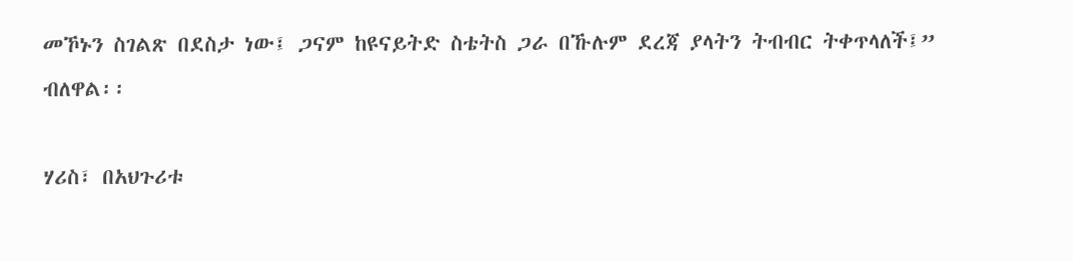መኾኑን ስገልጽ በደስታ ነው፤ ጋናም ከዩናይትድ ስቴትስ ጋራ በኹሉም ደረጃ ያላትን ትብብር ትቀጥላለች፤” ብለዋል፡፡

ሃሪስ፣ በአህጉሪቱ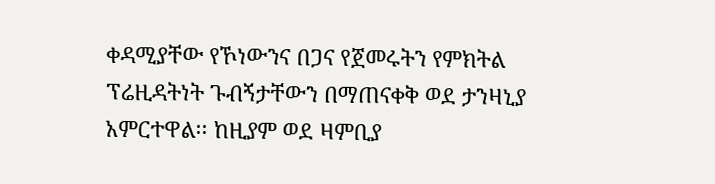ቀዳሚያቸው የኾነውንና በጋና የጀመሩትን የምክትል ፕሬዚዳትነት ጉብኝታቸውን በማጠናቀቅ ወደ ታንዛኒያ አምርተዋል፡፡ ከዚያም ወደ ዛምቢያ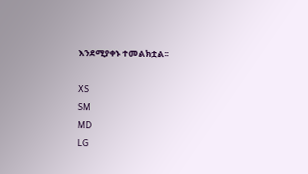እንደሚያቀኑ ተመልክቷል፡፡

XS
SM
MD
LG